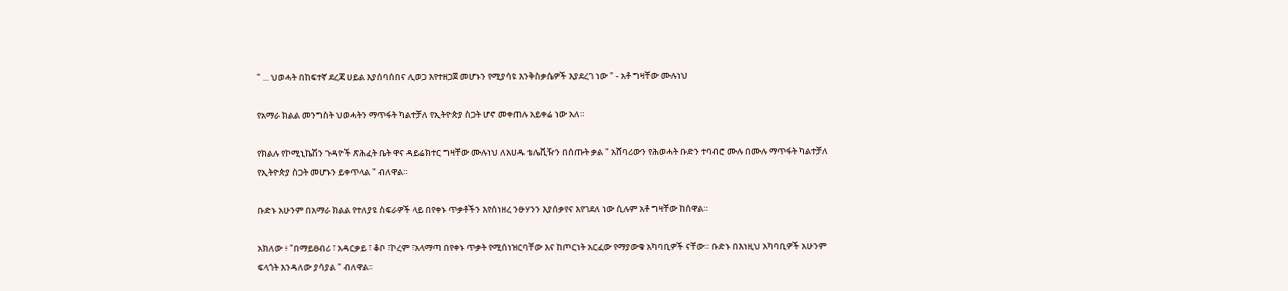" ... ህወሓት በከፍተኛ ደረጃ ሀይል እያሰባሰበና ሊወጋ እየተዘጋጀ መሆኑን የሚያሳዩ እንቅስቃሴዎች እያደረገ ነው " - አቶ ግዛቸው ሙሉነህ

የአማራ ክልል መንግስት ህወሓትን ማጥፋት ካልተቻለ የኢትዮጵያ ስጋት ሆኖ መቀጠሉ አይቀሬ ነው አለ።

የክልሉ የኮሚኒኬሽን ጉዳዮች ጽሕፈት ቤት ዋና ዳይሬክተር ግዛቸው ሙሉነህ ለአሀዱ ቴሌቪዥን በሰጡት ቃል " አሸባሪውን የሕወሓት ቡድን ተባብሮ ሙሉ በሙሉ ማጥፋት ካልተቻለ የኢትዮጵያ ስጋት መሆኑን ይቀጥላል " ብለዋል።

ቡድኑ አሁንም በአማራ ክልል የተለያዩ ስፍራዎች ላይ በየቀኑ ጥቃቶችን እየሰነዘረ ንፁሃንን እያሰቃየና እየገደለ ነው ሲሉም አቶ ግዛቸው ከሰዋል።

አክለው ፥ "በማይፀብሪ ፣ አዳርቃይ ፣ ቆቦ ፣ኮረም ፣አላማጣ በየቀኑ ጥቃት የሚሰነዝርባቸው እና ከጦርነት አርፈው የማያውቁ አካባቢዎች ናቸው። ቡድኑ በእነዚህ አካባቢዎች አሁንም ፍላጎት እንዳለው ያሳያል " ብለዋል፡፡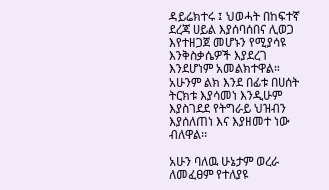ዳይሬክተሩ ፤ ህወሓት በከፍተኛ ደረጃ ሀይል እያሰባሰበና ሊወጋ እየተዘጋጀ መሆኑን የሚያሳዩ እንቅስቃሴዎች እያደረገ እንደሆነም አመልክተዋል። አሁንም ልክ እንደ በፊቱ በሀሰት ትርክቱ እያሳመነ እንዲሁም እያስገደደ የትግራይ ህዝብን እያሰለጠነ እና እያዘመተ ነው ብለዋል፡፡

አሁን ባለዉ ሁኔታም ወረራ ለመፈፀም የተለያዩ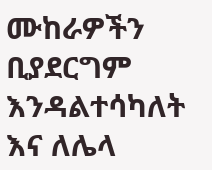ሙከራዎችን ቢያደርግም እንዳልተሳካለት እና ለሌላ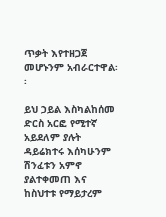ጥቃት እየተዘጋጀ መሆኑንም አብራርተዋል፡፡

ይህ ኃይል እስካልከሰመ ድርስ አርፎ የሚተኛ አይደለም ያሉት ዳይሬክተሩ እሰካሁንም ሽንፈቱን አምኖ ያልተቀመጠ እና ከስህተቱ የማይታረም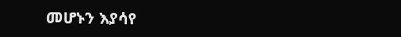መሆኑን እያሳየ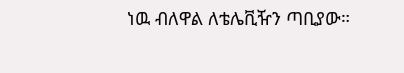ነዉ ብለዋል ለቴሌቪዥን ጣቢያው።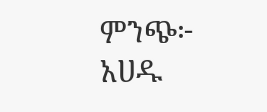ምንጭ፦ አሀዱ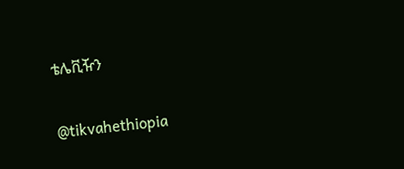ቴሌቪዥን

@tikvahethiopia